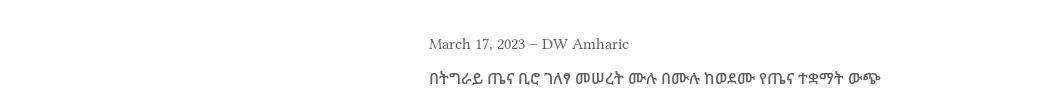March 17, 2023 – DW Amharic

በትግራይ ጤና ቢሮ ገለፃ መሠረት ሙሉ በሙሉ ከወደሙ የጤና ተቋማት ውጭ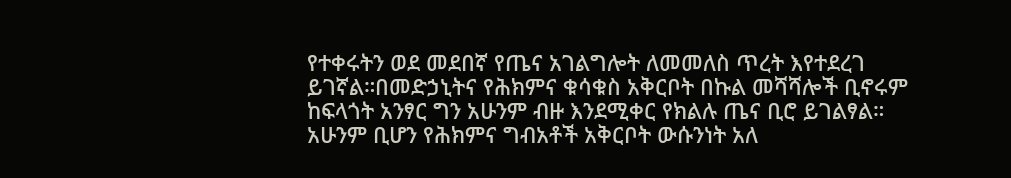የተቀሩትን ወደ መደበኛ የጤና አገልግሎት ለመመለስ ጥረት እየተደረገ ይገኛል።በመድኃኒትና የሕክምና ቁሳቁስ አቅርቦት በኩል መሻሻሎች ቢኖሩም ከፍላጎት አንፃር ግን አሁንም ብዙ እንደሚቀር የክልሉ ጤና ቢሮ ይገልፃል። አሁንም ቢሆን የሕክምና ግብአቶች አቅርቦት ውሱንነት አለ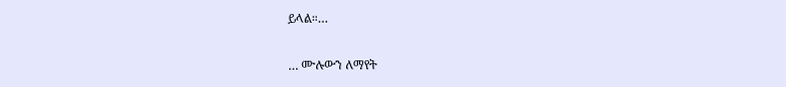ይላል።…

… ሙሉውን ለማየት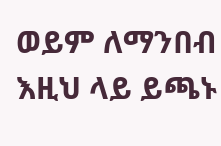ወይም ለማንበብ እዚህ ላይ ይጫኑ